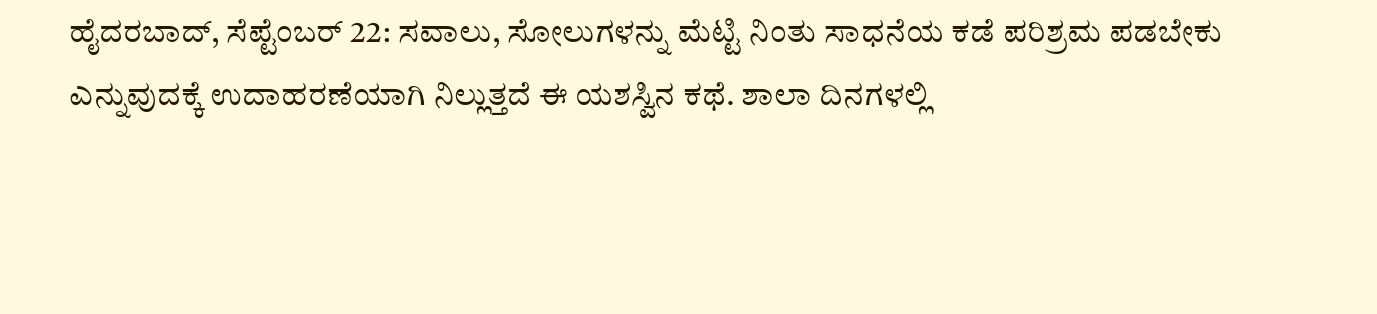ಹೈದರಬಾದ್, ಸೆಪ್ಟೆಂಬರ್ 22: ಸವಾಲು, ಸೋಲುಗಳನ್ನು ಮೆಟ್ಟಿ ನಿಂತು ಸಾಧನೆಯ ಕಡೆ ಪರಿಶ್ರಮ ಪಡಬೇಕು ಎನ್ನುವುದಕ್ಕೆ ಉದಾಹರಣೆಯಾಗಿ ನಿಲ್ಲುತ್ತದೆ ಈ ಯಶಸ್ವಿನ ಕಥೆ. ಶಾಲಾ ದಿನಗಳಲ್ಲಿ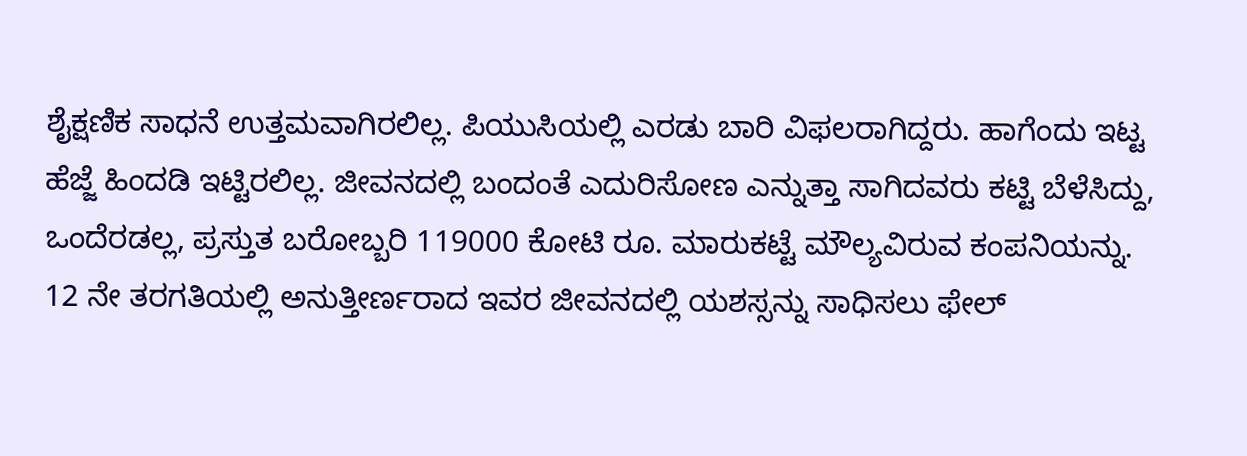ಶೈಕ್ಷಣಿಕ ಸಾಧನೆ ಉತ್ತಮವಾಗಿರಲಿಲ್ಲ. ಪಿಯುಸಿಯಲ್ಲಿ ಎರಡು ಬಾರಿ ವಿಫಲರಾಗಿದ್ದರು. ಹಾಗೆಂದು ಇಟ್ಟ ಹೆಜ್ಜೆ ಹಿಂದಡಿ ಇಟ್ಟಿರಲಿಲ್ಲ. ಜೀವನದಲ್ಲಿ ಬಂದಂತೆ ಎದುರಿಸೋಣ ಎನ್ನುತ್ತಾ ಸಾಗಿದವರು ಕಟ್ಟಿ ಬೆಳೆಸಿದ್ದು, ಒಂದೆರಡಲ್ಲ, ಪ್ರಸ್ತುತ ಬರೋಬ್ಬರಿ 119000 ಕೋಟಿ ರೂ. ಮಾರುಕಟ್ಟೆ ಮೌಲ್ಯವಿರುವ ಕಂಪನಿಯನ್ನು. 12 ನೇ ತರಗತಿಯಲ್ಲಿ ಅನುತ್ತೀರ್ಣರಾದ ಇವರ ಜೀವನದಲ್ಲಿ ಯಶಸ್ಸನ್ನು ಸಾಧಿಸಲು ಫೇಲ್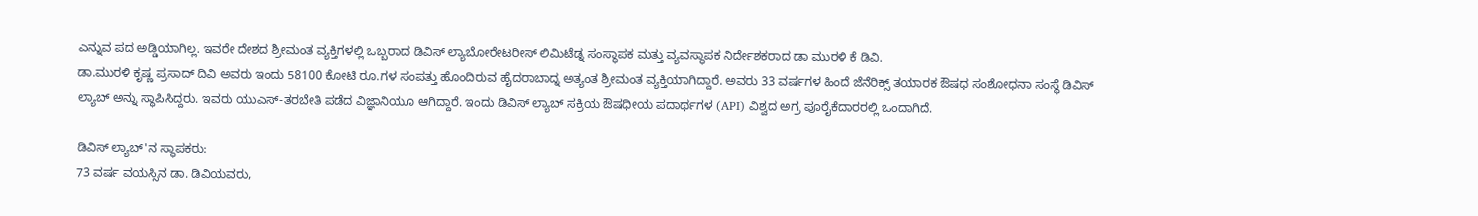ಎನ್ನುವ ಪದ ಅಡ್ಡಿಯಾಗಿಲ್ಲ. ಇವರೇ ದೇಶದ ಶ್ರೀಮಂತ ವ್ಯಕ್ತಿಗಳಲ್ಲಿ ಒಬ್ಬರಾದ ಡಿವಿಸ್ ಲ್ಯಾಬೋರೇಟರೀಸ್ ಲಿಮಿಟೆಡ್ನ ಸಂಸ್ಥಾಪಕ ಮತ್ತು ವ್ಯವಸ್ಥಾಪಕ ನಿರ್ದೇಶಕರಾದ ಡಾ ಮುರಳಿ ಕೆ ಡಿವಿ.
ಡಾ.ಮುರಳಿ ಕೃಷ್ಣ ಪ್ರಸಾದ್ ದಿವಿ ಅವರು ಇಂದು 58100 ಕೋಟಿ ರೂ.ಗಳ ಸಂಪತ್ತು ಹೊಂದಿರುವ ಹೈದರಾಬಾದ್ನ ಅತ್ಯಂತ ಶ್ರೀಮಂತ ವ್ಯಕ್ತಿಯಾಗಿದ್ದಾರೆ. ಅವರು 33 ವರ್ಷಗಳ ಹಿಂದೆ ಜೆನೆರಿಕ್ಸ್ ತಯಾರಕ ಔಷಧ ಸಂಶೋಧನಾ ಸಂಸ್ಥೆ ಡಿವಿಸ್ ಲ್ಯಾಬ್ ಅನ್ನು ಸ್ಥಾಪಿಸಿದ್ದರು. ಇವರು ಯುಎಸ್-ತರಬೇತಿ ಪಡೆದ ವಿಜ್ಞಾನಿಯೂ ಆಗಿದ್ದಾರೆ. ಇಂದು ಡಿವಿಸ್ ಲ್ಯಾಬ್ ಸಕ್ರಿಯ ಔಷಧೀಯ ಪದಾರ್ಥಗಳ (API) ವಿಶ್ವದ ಅಗ್ರ ಪೂರೈಕೆದಾರರಲ್ಲಿ ಒಂದಾಗಿದೆ.

ಡಿವಿಸ್ ಲ್ಯಾಬ್'ನ ಸ್ಥಾಪಕರು:
73 ವರ್ಷ ವಯಸ್ಸಿನ ಡಾ. ಡಿವಿಯವರು,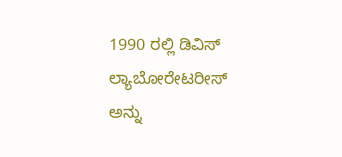1990 ರಲ್ಲಿ ಡಿವಿಸ್ ಲ್ಯಾಬೋರೇಟರೀಸ್ ಅನ್ನು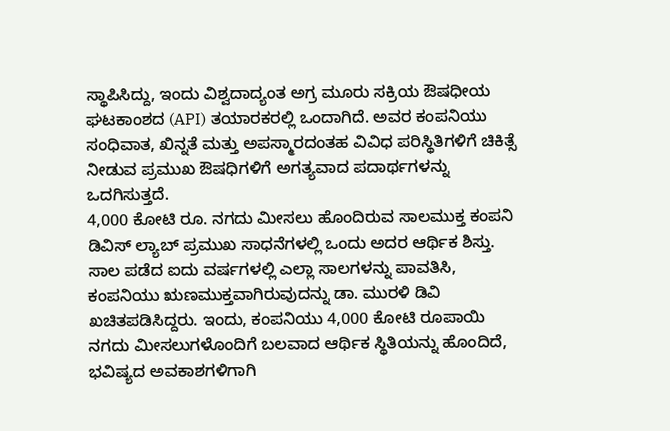ಸ್ಥಾಪಿಸಿದ್ದು, ಇಂದು ವಿಶ್ವದಾದ್ಯಂತ ಅಗ್ರ ಮೂರು ಸಕ್ರಿಯ ಔಷಧೀಯ ಘಟಕಾಂಶದ (API) ತಯಾರಕರಲ್ಲಿ ಒಂದಾಗಿದೆ. ಅವರ ಕಂಪನಿಯು ಸಂಧಿವಾತ, ಖಿನ್ನತೆ ಮತ್ತು ಅಪಸ್ಮಾರದಂತಹ ವಿವಿಧ ಪರಿಸ್ಥಿತಿಗಳಿಗೆ ಚಿಕಿತ್ಸೆ ನೀಡುವ ಪ್ರಮುಖ ಔಷಧಿಗಳಿಗೆ ಅಗತ್ಯವಾದ ಪದಾರ್ಥಗಳನ್ನು ಒದಗಿಸುತ್ತದೆ.
4,000 ಕೋಟಿ ರೂ. ನಗದು ಮೀಸಲು ಹೊಂದಿರುವ ಸಾಲಮುಕ್ತ ಕಂಪನಿ
ಡಿವಿಸ್ ಲ್ಯಾಬ್ ಪ್ರಮುಖ ಸಾಧನೆಗಳಲ್ಲಿ ಒಂದು ಅದರ ಆರ್ಥಿಕ ಶಿಸ್ತು. ಸಾಲ ಪಡೆದ ಐದು ವರ್ಷಗಳಲ್ಲಿ ಎಲ್ಲಾ ಸಾಲಗಳನ್ನು ಪಾವತಿಸಿ, ಕಂಪನಿಯು ಋಣಮುಕ್ತವಾಗಿರುವುದನ್ನು ಡಾ. ಮುರಳಿ ಡಿವಿ ಖಚಿತಪಡಿಸಿದ್ದರು. ಇಂದು, ಕಂಪನಿಯು 4,000 ಕೋಟಿ ರೂಪಾಯಿ ನಗದು ಮೀಸಲುಗಳೊಂದಿಗೆ ಬಲವಾದ ಆರ್ಥಿಕ ಸ್ಥಿತಿಯನ್ನು ಹೊಂದಿದೆ, ಭವಿಷ್ಯದ ಅವಕಾಶಗಳಿಗಾಗಿ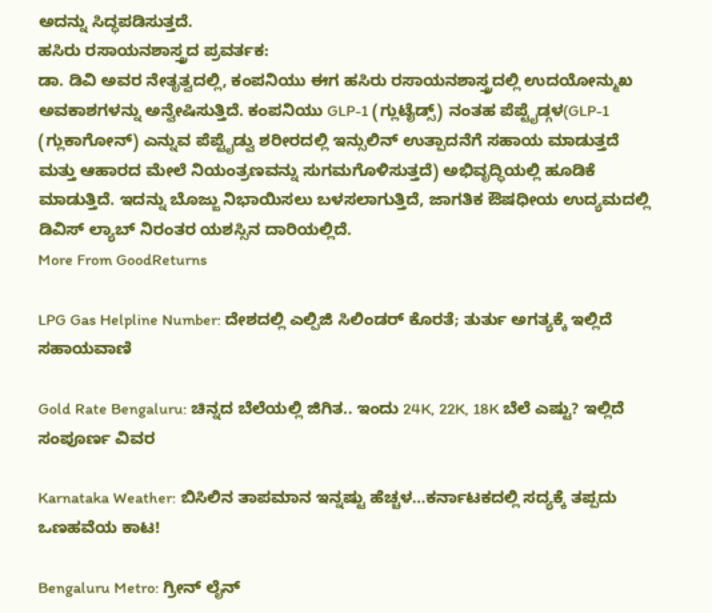ಅದನ್ನು ಸಿದ್ಧಪಡಿಸುತ್ತದೆ.
ಹಸಿರು ರಸಾಯನಶಾಸ್ತ್ರದ ಪ್ರವರ್ತಕ:
ಡಾ. ಡಿವಿ ಅವರ ನೇತೃತ್ವದಲ್ಲಿ, ಕಂಪನಿಯು ಈಗ ಹಸಿರು ರಸಾಯನಶಾಸ್ತ್ರದಲ್ಲಿ ಉದಯೋನ್ಮುಖ ಅವಕಾಶಗಳನ್ನು ಅನ್ವೇಷಿಸುತ್ತಿದೆ. ಕಂಪನಿಯು GLP-1 (ಗ್ಲುಟೈಡ್ಸ್) ನಂತಹ ಪೆಪ್ಟೈಡ್ಗಳ(GLP-1 (ಗ್ಲುಕಾಗೋನ್) ಎನ್ನುವ ಪೆಪ್ಟೈಡ್ವು ಶರೀರದಲ್ಲಿ ಇನ್ಸುಲಿನ್ ಉತ್ಪಾದನೆಗೆ ಸಹಾಯ ಮಾಡುತ್ತದೆ ಮತ್ತು ಆಹಾರದ ಮೇಲೆ ನಿಯಂತ್ರಣವನ್ನು ಸುಗಮಗೊಳಿಸುತ್ತದೆ) ಅಭಿವೃದ್ಧಿಯಲ್ಲಿ ಹೂಡಿಕೆ ಮಾಡುತ್ತಿದೆ. ಇದನ್ನು ಬೊಜ್ಜು ನಿಭಾಯಿಸಲು ಬಳಸಲಾಗುತ್ತಿದೆ, ಜಾಗತಿಕ ಔಷಧೀಯ ಉದ್ಯಮದಲ್ಲಿ ಡಿವಿಸ್ ಲ್ಯಾಬ್ ನಿರಂತರ ಯಶಸ್ಸಿನ ದಾರಿಯಲ್ಲಿದೆ.
More From GoodReturns

LPG Gas Helpline Number: ದೇಶದಲ್ಲಿ ಎಲ್ಪಿಜಿ ಸಿಲಿಂಡರ್ ಕೊರತೆ; ತುರ್ತು ಅಗತ್ಯಕ್ಕೆ ಇಲ್ಲಿದೆ ಸಹಾಯವಾಣಿ

Gold Rate Bengaluru: ಚಿನ್ನದ ಬೆಲೆಯಲ್ಲಿ ಜಿಗಿತ.. ಇಂದು 24K, 22K, 18K ಬೆಲೆ ಎಷ್ಟು? ಇಲ್ಲಿದೆ ಸಂಪೂರ್ಣ ವಿವರ

Karnataka Weather: ಬಿಸಿಲಿನ ತಾಪಮಾನ ಇನ್ನಷ್ಟು ಹೆಚ್ಚಳ…ಕರ್ನಾಟಕದಲ್ಲಿ ಸದ್ಯಕ್ಕೆ ತಪ್ಪದು ಒಣಹವೆಯ ಕಾಟ!

Bengaluru Metro: ಗ್ರೀನ್ ಲೈನ್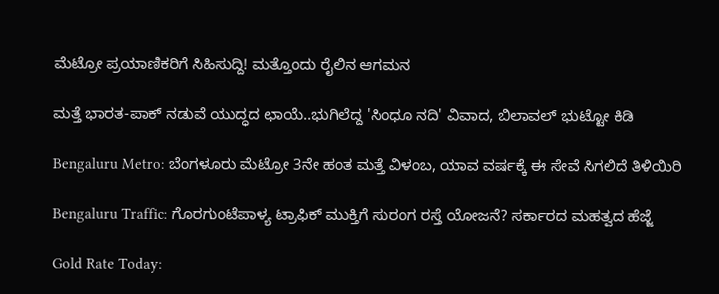ಮೆಟ್ರೋ ಪ್ರಯಾಣಿಕರಿಗೆ ಸಿಹಿಸುದ್ದಿ! ಮತ್ತೊಂದು ರೈಲಿನ ಆಗಮನ

ಮತ್ತೆ ಭಾರತ-ಪಾಕ್ ನಡುವೆ ಯುದ್ಧದ ಛಾಯೆ..ಭುಗಿಲೆದ್ದ 'ಸಿಂಧೂ ನದಿ' ವಿವಾದ, ಬಿಲಾವಲ್ ಭುಟ್ಟೋ ಕಿಡಿ

Bengaluru Metro: ಬೆಂಗಳೂರು ಮೆಟ್ರೋ 3ನೇ ಹಂತ ಮತ್ತೆ ವಿಳಂಬ, ಯಾವ ವರ್ಷಕ್ಕೆ ಈ ಸೇವೆ ಸಿಗಲಿದೆ ತಿಳಿಯಿರಿ

Bengaluru Traffic: ಗೊರಗುಂಟೆಪಾಳ್ಯ ಟ್ರಾಫಿಕ್ ಮುಕ್ತಿಗೆ ಸುರಂಗ ರಸ್ತೆ ಯೋಜನೆ? ಸರ್ಕಾರದ ಮಹತ್ವದ ಹೆಜ್ಜೆ

Gold Rate Today: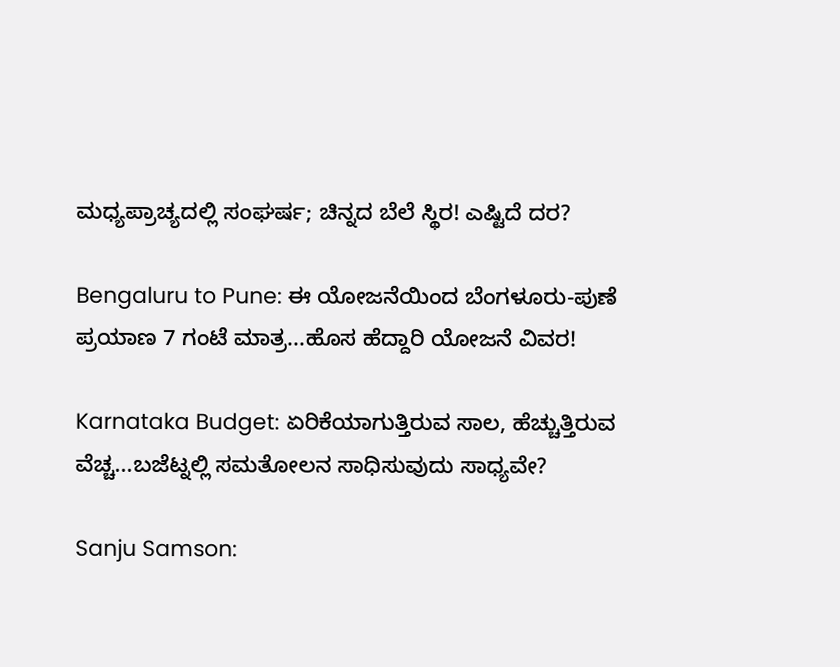ಮಧ್ಯಪ್ರಾಚ್ಯದಲ್ಲಿ ಸಂಘರ್ಷ; ಚಿನ್ನದ ಬೆಲೆ ಸ್ಥಿರ! ಎಷ್ಟಿದೆ ದರ?

Bengaluru to Pune: ಈ ಯೋಜನೆಯಿಂದ ಬೆಂಗಳೂರು-ಪುಣೆ ಪ್ರಯಾಣ 7 ಗಂಟೆ ಮಾತ್ರ...ಹೊಸ ಹೆದ್ದಾರಿ ಯೋಜನೆ ವಿವರ!

Karnataka Budget: ಏರಿಕೆಯಾಗುತ್ತಿರುವ ಸಾಲ, ಹೆಚ್ಚುತ್ತಿರುವ ವೆಚ್ಚ...ಬಜೆಟ್ನಲ್ಲಿ ಸಮತೋಲನ ಸಾಧಿಸುವುದು ಸಾಧ್ಯವೇ?

Sanju Samson: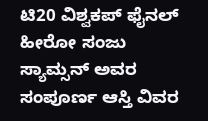ಟಿ20 ವಿಶ್ವಕಪ್ ಫೈನಲ್ ಹೀರೋ ಸಂಜು ಸ್ಯಾಮ್ಸನ್ ಅವರ ಸಂಪೂರ್ಣ ಆಸ್ತಿ ವಿವರ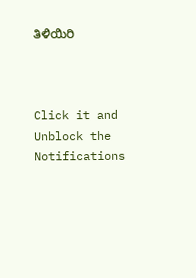ತಿಳಿಯಿರಿ



Click it and Unblock the Notifications